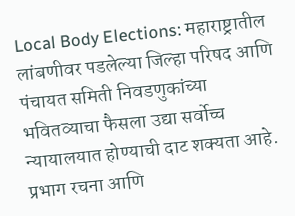Local Body Elections: महाराष्ट्रातील लांबणीवर पडलेल्या जिल्हा परिषद आणि पंचायत समिती निवडणुकांच्या भवितव्याचा फैसला उद्या सर्वोच्च न्यायालयात होण्याची दाट शक्यता आहे. प्रभाग रचना आणि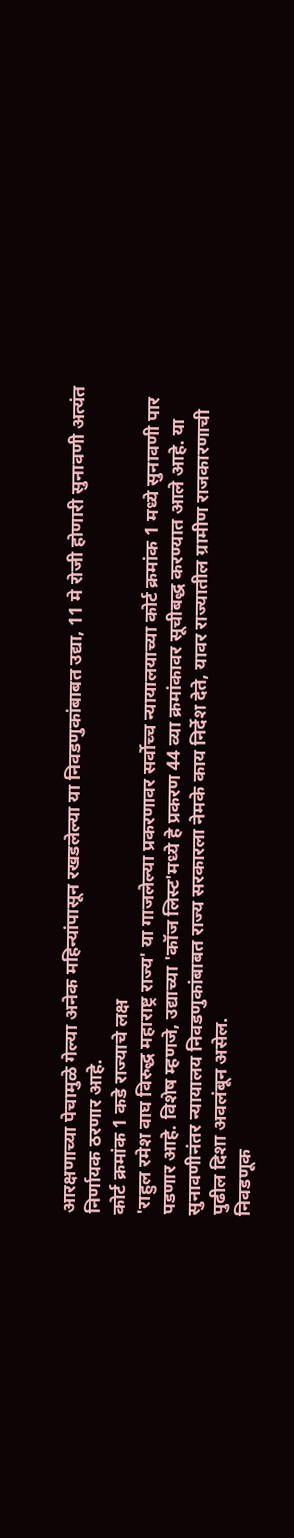आरक्षणाच्या पेचामुळे गेल्या अनेक महिन्यांपासून रखडलेल्या या निवडणुकांबाबत उद्या, 11 मे रोजी होणारी सुनावणी अत्यंत निर्णायक ठरणार आहे.
कोर्ट क्रमांक 1 कडे राज्याचे लक्ष
'राहुल रमेश वाघ विरुद्ध महाराष्ट्र राज्य' या गाजलेल्या प्रकरणावर सर्वोच्च न्यायालयाच्या कोर्ट क्रमांक 1 मध्ये सुनावणी पार पडणार आहे. विशेष म्हणजे, उद्याच्या 'कॉज लिस्ट'मध्ये हे प्रकरण 44 व्या क्रमांकावर सूचीबद्ध करण्यात आले आहे. या सुनावणीनंतर न्यायालय निवडणुकांबाबत राज्य सरकारला नेमके काय निर्देश देते, यावर राज्यातील ग्रामीण राजकारणाची पुढील दिशा अवलंबून असेल.
निवडणूक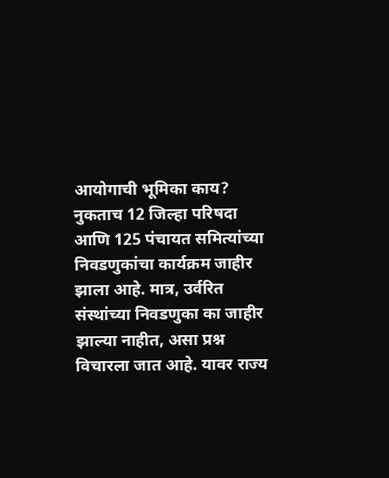आयोगाची भूमिका काय?
नुकताच 12 जिल्हा परिषदा आणि 125 पंचायत समित्यांच्या निवडणुकांचा कार्यक्रम जाहीर झाला आहे. मात्र, उर्वरित संस्थांच्या निवडणुका का जाहीर झाल्या नाहीत, असा प्रश्न विचारला जात आहे. यावर राज्य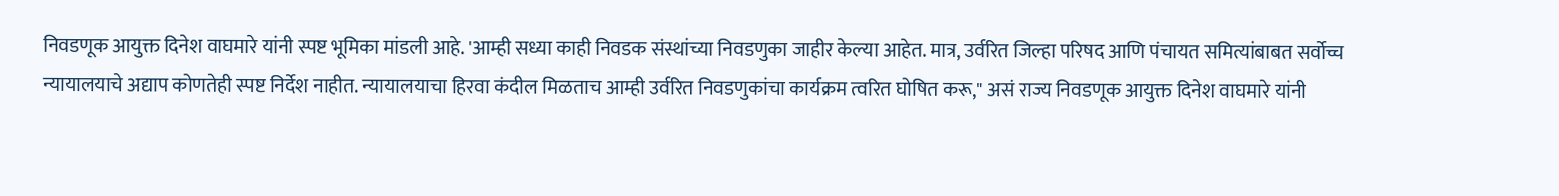निवडणूक आयुक्त दिनेश वाघमारे यांनी स्पष्ट भूमिका मांडली आहे. 'आम्ही सध्या काही निवडक संस्थांच्या निवडणुका जाहीर केल्या आहेत. मात्र, उर्वरित जिल्हा परिषद आणि पंचायत समित्यांबाबत सर्वोच्च न्यायालयाचे अद्याप कोणतेही स्पष्ट निर्देश नाहीत. न्यायालयाचा हिरवा कंदील मिळताच आम्ही उर्वरित निवडणुकांचा कार्यक्रम त्वरित घोषित करू," असं राज्य निवडणूक आयुक्त दिनेश वाघमारे यांनी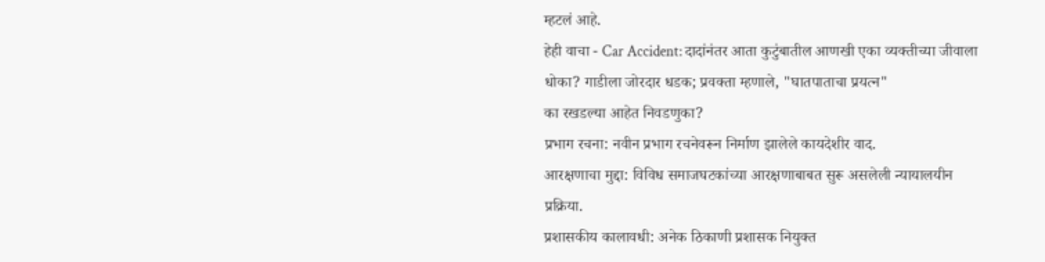म्हटलं आहे.
हेही वाचा - Car Accident: दादांनंतर आता कुटुंबातील आणखी एका व्यक्तीच्या जीवाला धोका? गाडीला जोरदार धडक; प्रवक्ता म्हणाले, "घातपाताचा प्रयत्न"
का रखडल्या आहेत निवडणुका?
प्रभाग रचना: नवीन प्रभाग रचनेवरून निर्माण झालेले कायदेशीर वाद.
आरक्षणाचा मुद्दा: विविध समाजघटकांच्या आरक्षणाबाबत सुरू असलेली न्यायालयीन प्रक्रिया.
प्रशासकीय कालावधी: अनेक ठिकाणी प्रशासक नियुक्त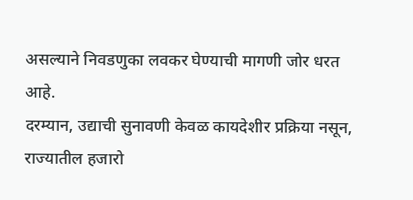असल्याने निवडणुका लवकर घेण्याची मागणी जोर धरत आहे.
दरम्यान, उद्याची सुनावणी केवळ कायदेशीर प्रक्रिया नसून, राज्यातील हजारो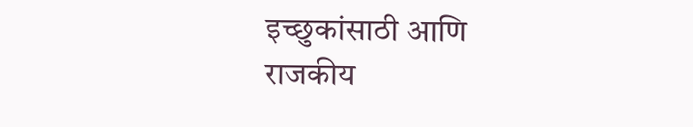इच्छुकांसाठी आणि राजकीय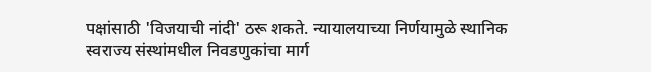पक्षांसाठी 'विजयाची नांदी' ठरू शकते. न्यायालयाच्या निर्णयामुळे स्थानिक स्वराज्य संस्थांमधील निवडणुकांचा मार्ग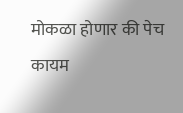मोकळा होणार की पेच कायम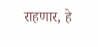राहणार, हे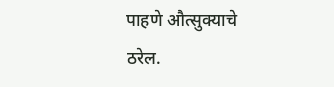पाहणे औत्सुक्याचे ठरेल.